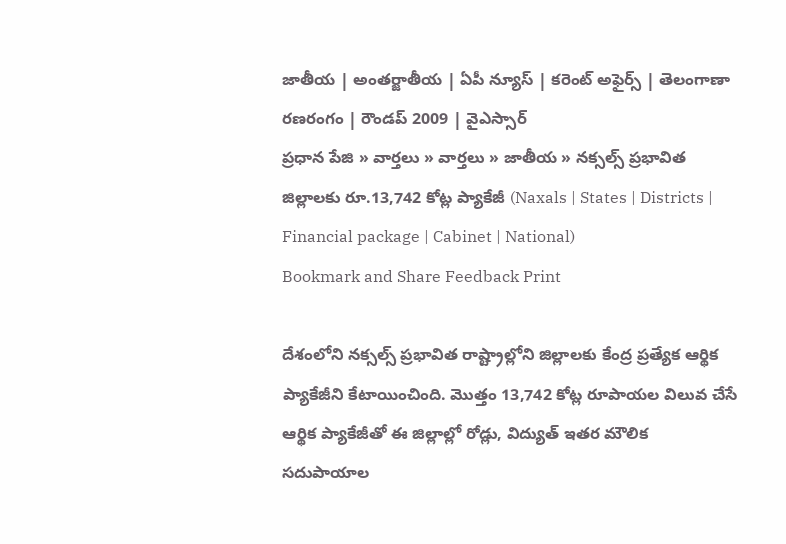జాతీయ | అంతర్జాతీయ | ఏపీ న్యూస్ | కరెంట్ అఫైర్స్ | తెలంగాణా రణరంగం | రౌండప్ 2009 | వైఎస్సార్
ప్రధాన పేజి » వార్తలు » వార్తలు » జాతీయ » నక్సల్స్ ప్రభావిత జిల్లాలకు రూ.13,742 కోట్ల ప్యాకేజీ (Naxals | States | Districts | Financial package | Cabinet | National)
Bookmark and Share Feedback Print

దేశంలోని నక్సల్స్ ప్రభావిత రాష్ట్రాల్లోని జిల్లాలకు కేంద్ర ప్రత్యేక ఆర్థిక ప్యాకేజీని కేటాయించింది. మొత్తం 13,742 కోట్ల రూపాయల విలువ చేసే ఆర్థిక ప్యాకేజీతో ఈ జిల్లాల్లో రోడ్లు, విద్యుత్ ఇతర మౌలిక సదుపాయాల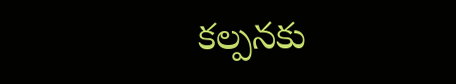కల్పనకు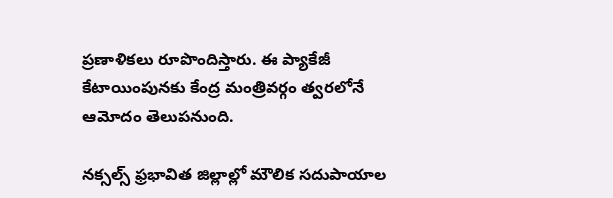ప్రణాళికలు రూపొందిస్తారు. ఈ ప్యాకేజీ కేటాయింపునకు కేంద్ర మంత్రివర్గం త్వరలోనే ఆమోదం తెలుపనుంది.

నక్సల్స్ ఫ్రభావిత జిల్లాల్లో మౌలిక సదుపాయాల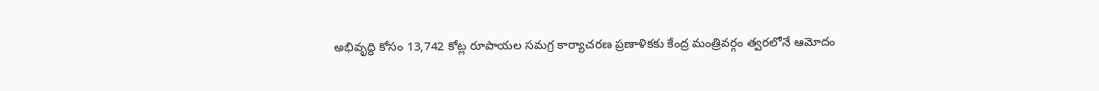అభివృద్ధి కోసం 13,742 కోట్ల రూపాయల సమగ్ర కార్యాచరణ ప్రణాళికకు కేంద్ర మంత్రివర్గం త్వరలోనే ఆమోదం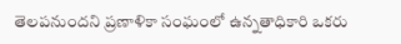తెలపనుందని ప్రణాళికా సంఘంలో ఉన్నతాధికారి ఒకరు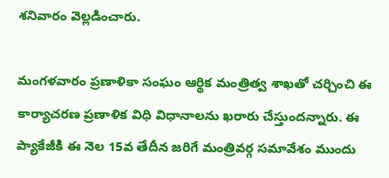శనివారం వెల్లడించారు.

మంగళవారం ప్రణాళికా సంఘం ఆర్థిక మంత్రిత్వ శాఖతో చర్చించి ఈ కార్యాచరణ ప్రణాళిక విధి విధానాలను ఖరారు చేస్తుందన్నారు. ఈ ప్యాకేజీకి ఈ నెల 15వ తేదీన జరిగే మంత్రివర్గ సమావేశం ముందు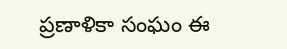ప్రణాళికా సంఘం ఈ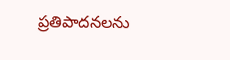ప్రతిపాదనలను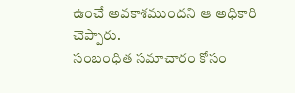ఉంచే అవకాశముందని ఆ అధికారి చెప్పారు.
సంబంధిత సమాచారం కోసం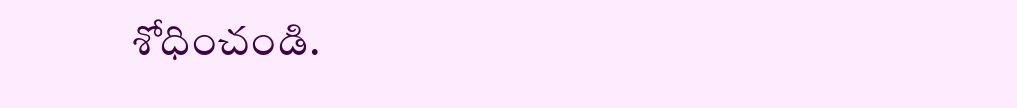శోధించండి.